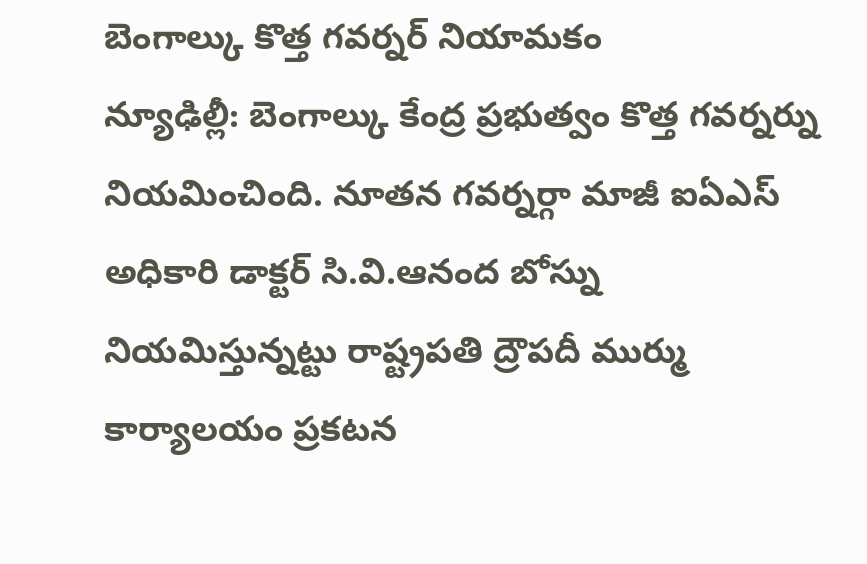బెంగాల్కు కొత్త గవర్నర్ నియామకం
న్యూఢిల్లీ: బెంగాల్కు కేంద్ర ప్రభుత్వం కొత్త గవర్నర్ను నియమించింది. నూతన గవర్నర్గా మాజీ ఐఏఎస్ అధికారి డాక్టర్ సి.వి.ఆనంద బోస్ను నియమిస్తున్నట్టు రాష్ట్రపతి ద్రౌపదీ ముర్ము కార్యాలయం ప్రకటన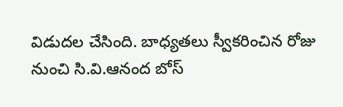విడుదల చేసింది. బాధ్యతలు స్వీకరించిన రోజు నుంచి సి.వి.ఆనంద బోస్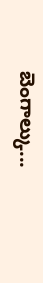బెంగాల్కు...